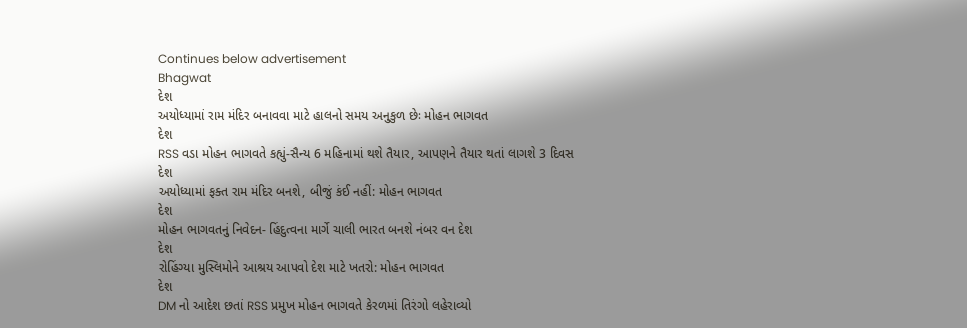Continues below advertisement
Bhagwat
દેશ
અયોધ્યામાં રામ મંદિર બનાવવા માટે હાલનો સમય અનુકુળ છેઃ મોહન ભાગવત
દેશ
RSS વડા મોહન ભાગવતે કહ્યું-સૈન્ય 6 મહિનામાં થશે તૈયાર, આપણને તૈયાર થતાં લાગશે 3 દિવસ
દેશ
અયોધ્યામાં ફક્ત રામ મંદિર બનશે, બીજું કંઈ નહીં: મોહન ભાગવત
દેશ
મોહન ભાગવતનું નિવેદન- હિંદુત્વના માર્ગે ચાલી ભારત બનશે નંબર વન દેશ
દેશ
રોહિંગ્યા મુસ્લિમોને આશ્રય આપવો દેશ માટે ખતરો: મોહન ભાગવત
દેશ
DM નો આદેશ છતાં RSS પ્રમુખ મોહન ભાગવતે કેરળમાં તિરંગો લહેરાવ્યો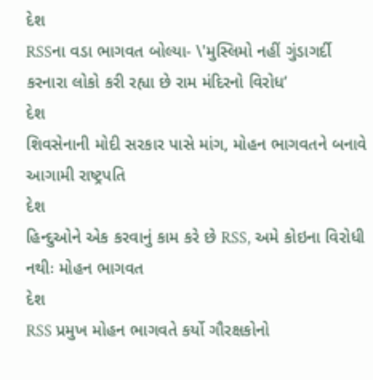દેશ
RSSના વડા ભાગવત બોલ્યા- \'મુસ્લિમો નહીં ગુંડાગર્દી કરનારા લોકો કરી રહ્યા છે રામ મંદિરનો વિરોધ’
દેશ
શિવસેનાની મોદી સરકાર પાસે માંગ, મોહન ભાગવતને બનાવે આગામી રાષ્ટ્રપતિ
દેશ
હિન્દુઓને એક કરવાનું કામ કરે છે RSS, અમે કોઇના વિરોધી નથીઃ મોહન ભાગવત
દેશ
RSS પ્રમુખ મોહન ભાગવતે કર્યો ગૌરક્ષકોનો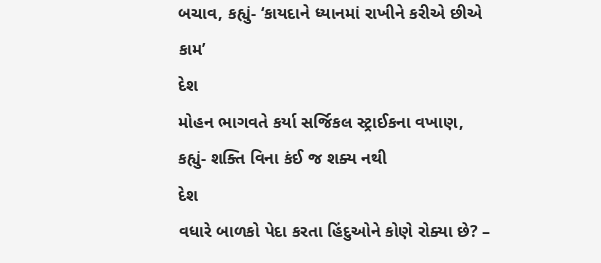બચાવ, કહ્યું- ‘કાયદાને ધ્યાનમાં રાખીને કરીએ છીએ કામ’
દેશ
મોહન ભાગવતે કર્યા સર્જિકલ સ્ટ્રાઈકના વખાણ, કહ્યું- શક્તિ વિના કંઈ જ શક્ય નથી
દેશ
વધારે બાળકો પેદા કરતા હિંદુઓને કોણે રોક્યા છે? –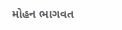મોહન ભાગવત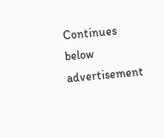Continues below advertisement